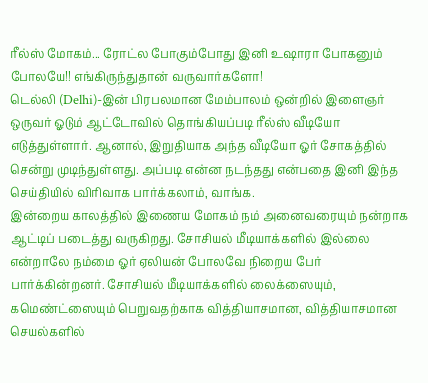ரீல்ஸ் மோகம்... ரோட்ல போகும்போது இனி உஷாரா போகனும் போலயே!! எங்கிருந்துதான் வருவார்களோ!
டெல்லி (Delhi)-இன் பிரபலமான மேம்பாலம் ஒன்றில் இளைஞர் ஒருவர் ஓடும் ஆட்டோவில் தொங்கியப்படி ரீல்ஸ் வீடியோ எடுத்துள்ளார். ஆனால், இறுதியாக அந்த வீடியோ ஓர் சோகத்தில் சென்று முடிந்துள்ளது. அப்படி என்ன நடந்தது என்பதை இனி இந்த செய்தியில் விரிவாக பார்க்கலாம், வாங்க.
இன்றைய காலத்தில் இணைய மோகம் நம் அனைவரையும் நன்றாக ஆட்டிப் படைத்து வருகிறது. சோசியல் மீடியாக்களில் இல்லை என்றாலே நம்மை ஓர் ஏலியன் போலவே நிறைய பேர் பார்க்கின்றனர். சோசியல் மீடியாக்களில் லைக்ஸையும், கமெண்ட்ஸையும் பெறுவதற்காக வித்தியாசமான, வித்தியாசமான செயல்களில்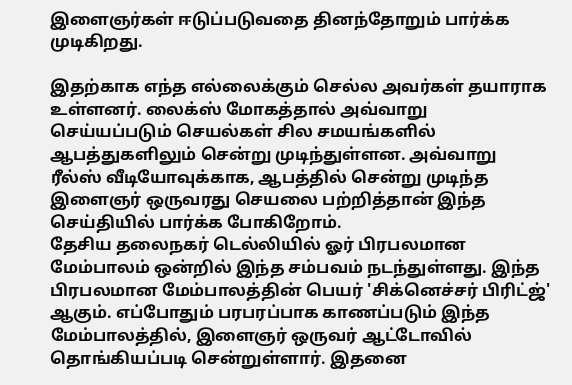இளைஞர்கள் ஈடுப்படுவதை தினந்தோறும் பார்க்க முடிகிறது.

இதற்காக எந்த எல்லைக்கும் செல்ல அவர்கள் தயாராக உள்ளனர். லைக்ஸ் மோகத்தால் அவ்வாறு செய்யப்படும் செயல்கள் சில சமயங்களில் ஆபத்துகளிலும் சென்று முடிந்துள்ளன. அவ்வாறு ரீல்ஸ் வீடியோவுக்காக, ஆபத்தில் சென்று முடிந்த இளைஞர் ஒருவரது செயலை பற்றித்தான் இந்த செய்தியில் பார்க்க போகிறோம்.
தேசிய தலைநகர் டெல்லியில் ஓர் பிரபலமான மேம்பாலம் ஒன்றில் இந்த சம்பவம் நடந்துள்ளது. இந்த பிரபலமான மேம்பாலத்தின் பெயர் 'சிக்னெச்சர் பிரிட்ஜ்' ஆகும். எப்போதும் பரபரப்பாக காணப்படும் இந்த மேம்பாலத்தில், இளைஞர் ஒருவர் ஆட்டோவில் தொங்கியப்படி சென்றுள்ளார். இதனை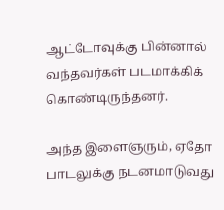ஆட்டோவுக்கு பின்னால் வந்தவர்கள் படமாக்கிக் கொண்டிருந்தனர்.

அந்த இளைஞரும், ஏதோ பாடலுக்கு நடனமாடுவது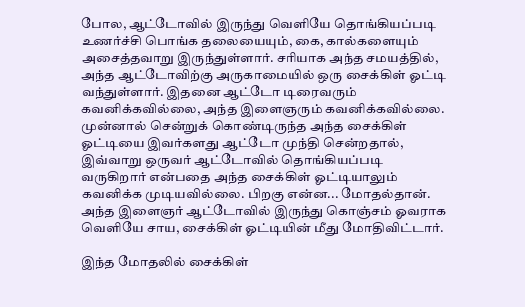போல, ஆட்டோவில் இருந்து வெளியே தொங்கியப்படி உணர்ச்சி பொங்க தலையையும், கை, கால்களையும் அசைத்தவாறு இருந்துள்ளார். சரியாக அந்த சமயத்தில், அந்த ஆட்டோவிற்கு அருகாமையில் ஒரு சைக்கிள் ஓட்டி வந்துள்ளார். இதனை ஆட்டோ டிரைவரும் கவனிக்கவில்லை, அந்த இளைஞரும் கவனிக்கவில்லை.
முன்னால் சென்றுக் கொண்டிருந்த அந்த சைக்கிள் ஓட்டியை இவர்களது ஆட்டோ முந்தி சென்றதால், இவ்வாறு ஒருவர் ஆட்டோவில் தொங்கியப்படி வருகிறார் என்பதை அந்த சைக்கிள் ஓட்டியாலும் கவனிக்க முடியவில்லை. பிறகு என்ன... மோதல்தான். அந்த இளைஞர் ஆட்டோவில் இருந்து கொஞ்சம் ஓவராக வெளியே சாய, சைக்கிள் ஓட்டியின் மீது மோதிவிட்டார்.

இந்த மோதலில் சைக்கிள்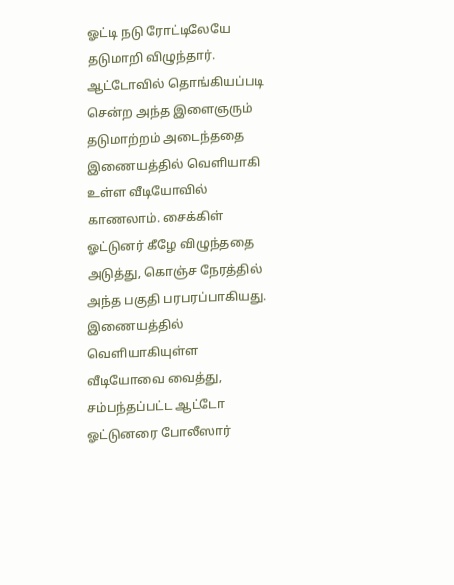ஓட்டி நடு ரோட்டிலேயே தடுமாறி விழுந்தார். ஆட்டோவில் தொங்கியப்படி சென்ற அந்த இளைஞரும் தடுமாற்றம் அடைந்ததை இணையத்தில் வெளியாகி உள்ள வீடியோவில் காணலாம். சைக்கிள் ஓட்டுனர் கீழே விழுந்ததை அடுத்து, கொஞ்ச நேரத்தில் அந்த பகுதி பரபரப்பாகியது. இணையத்தில் வெளியாகியுள்ள வீடியோவை வைத்து, சம்பந்தப்பட்ட ஆட்டோ ஓட்டுனரை போலீஸார்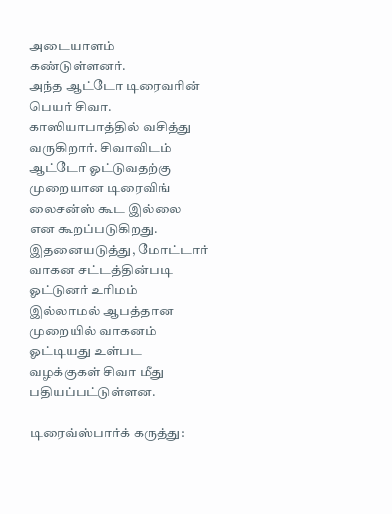அடையாளம் கண்டுள்ளனர்.
அந்த ஆட்டோ டிரைவரின் பெயர் சிவா. காஸியாபாத்தில் வசித்து வருகிறார். சிவாவிடம் ஆட்டோ ஓட்டுவதற்கு முறையான டிரைவிங் லைசன்ஸ் கூட இல்லை என கூறப்படுகிறது. இதனையடுத்து, மோட்டார் வாகன சட்டத்தின்படி ஓட்டுனர் உரிமம் இல்லாமல் ஆபத்தான முறையில் வாகனம் ஓட்டியது உள்பட வழக்குகள் சிவா மீது பதியப்பட்டுள்ளன.

டிரைவ்ஸ்பார்க் கருத்து: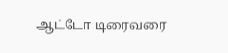ஆட்டோ டிரைவரை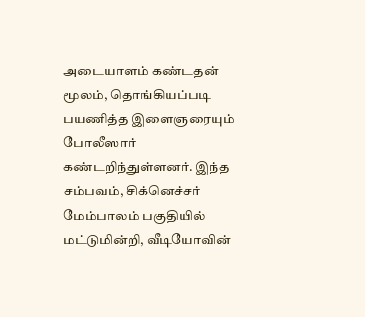அடையாளம் கண்டதன் மூலம், தொங்கியப்படி பயணித்த இளைஞரையும் போலீஸார் கண்டறிந்துள்ளனர். இந்த சம்பவம், சிக்னெச்சர் மேம்பாலம் பகுதியில் மட்டுமின்றி, வீடியோவின்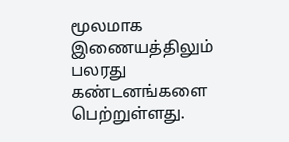மூலமாக இணையத்திலும் பலரது கண்டனங்களை பெற்றுள்ளது.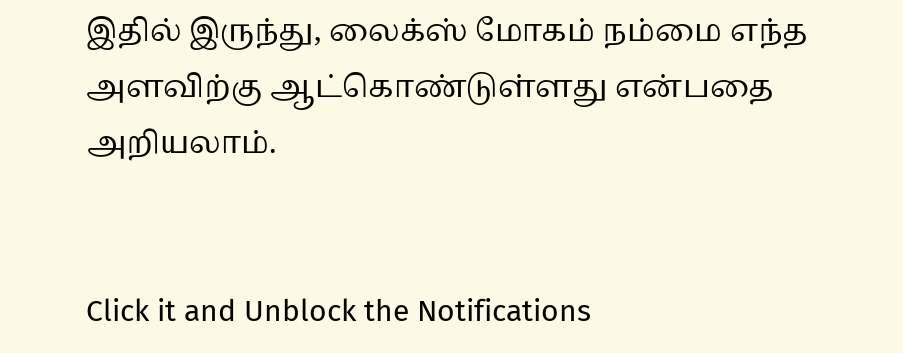இதில் இருந்து, லைக்ஸ் மோகம் நம்மை எந்த அளவிற்கு ஆட்கொண்டுள்ளது என்பதை அறியலாம்.


Click it and Unblock the Notifications